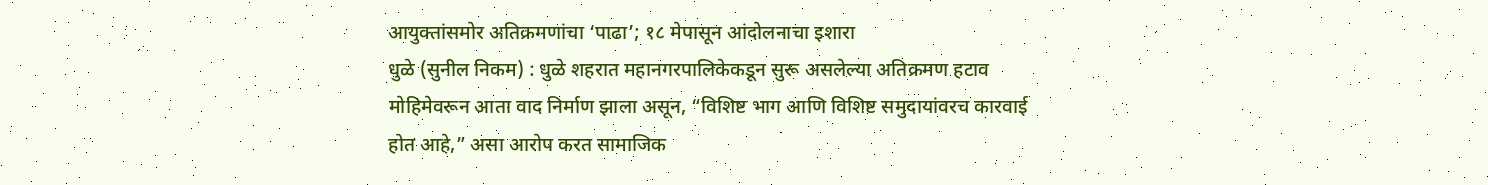आयुक्तांसमोर अतिक्रमणांचा ‘पाढा’; १८ मेपासून आंदोलनाचा इशारा
धुळे (सुनील निकम) : धुळे शहरात महानगरपालिकेकडून सुरू असलेल्या अतिक्रमण हटाव मोहिमेवरून आता वाद निर्माण झाला असून, “विशिष्ट भाग आणि विशिष्ट समुदायांवरच कारवाई होत आहे,” असा आरोप करत सामाजिक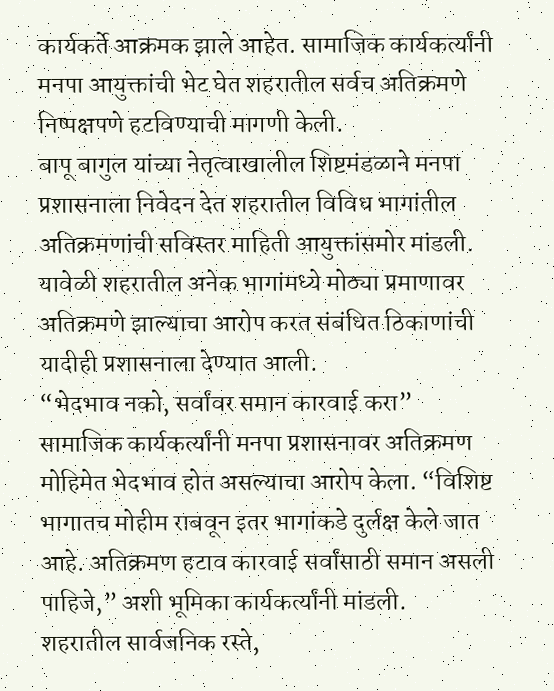कार्यकर्ते आक्रमक झाले आहेत. सामाजिक कार्यकर्त्यांनी मनपा आयुक्तांची भेट घेत शहरातील सर्वच अतिक्रमणे निष्पक्षपणे हटविण्याची मागणी केली.
बापू बागुल यांच्या नेतृत्वाखालील शिष्टमंडळाने मनपा प्रशासनाला निवेदन देत शहरातील विविध भागांतील अतिक्रमणांची सविस्तर माहिती आयुक्तांसमोर मांडली. यावेळी शहरातील अनेक भागांमध्ये मोठ्या प्रमाणावर अतिक्रमणे झाल्याचा आरोप करत संबंधित ठिकाणांची यादीही प्रशासनाला देण्यात आली.
“भेदभाव नको, सर्वांवर समान कारवाई करा”
सामाजिक कार्यकर्त्यांनी मनपा प्रशासनावर अतिक्रमण मोहिमेत भेदभाव होत असल्याचा आरोप केला. “विशिष्ट भागातच मोहीम राबवून इतर भागांकडे दुर्लक्ष केले जात आहे. अतिक्रमण हटाव कारवाई सर्वांसाठी समान असली पाहिजे,” अशी भूमिका कार्यकर्त्यांनी मांडली.
शहरातील सार्वजनिक रस्ते,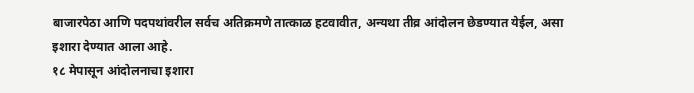बाजारपेठा आणि पदपथांवरील सर्वच अतिक्रमणे तात्काळ हटवावीत, अन्यथा तीव्र आंदोलन छेडण्यात येईल, असा इशारा देण्यात आला आहे.
१८ मेपासून आंदोलनाचा इशारा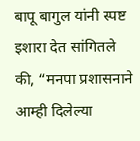बापू बागुल यांनी स्पष्ट इशारा देत सांगितले की, “मनपा प्रशासनाने आम्ही दिलेल्या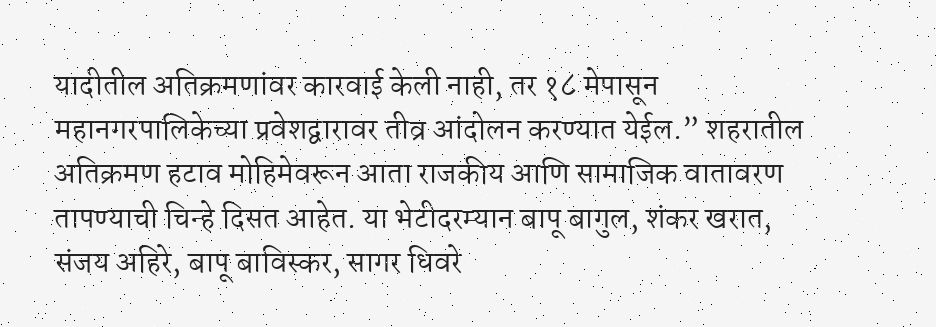यादीतील अतिक्रमणांवर कारवाई केली नाही, तर १८ मेपासून महानगरपालिकेच्या प्रवेशद्वारावर तीव्र आंदोलन करण्यात येईल.” शहरातील अतिक्रमण हटाव मोहिमेवरून आता राजकीय आणि सामाजिक वातावरण तापण्याची चिन्हे दिसत आहेत. या भेटीदरम्यान बापू बागुल, शंकर खरात, संजय अहिरे, बापू बाविस्कर, सागर धिवरे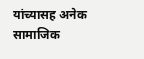यांच्यासह अनेक सामाजिक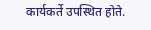कार्यकर्ते उपस्थित होते.